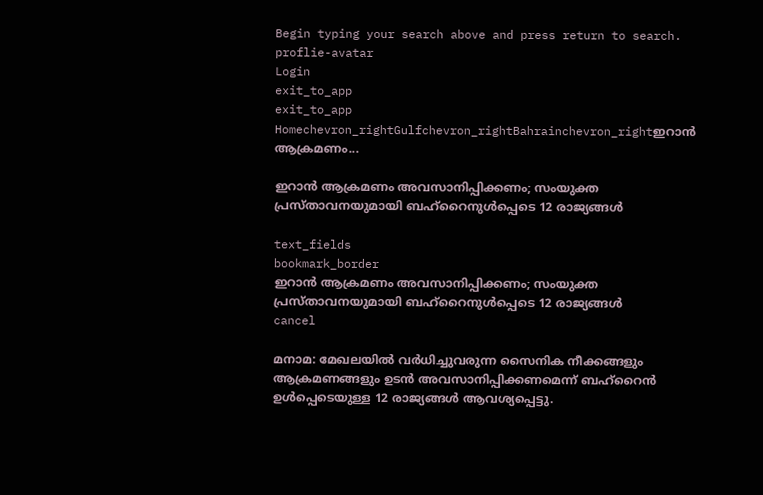Begin typing your search above and press return to search.
proflie-avatar
Login
exit_to_app
exit_to_app
Homechevron_rightGulfchevron_rightBahrainchevron_rightഇറാൻ ആക്രമണം...

ഇറാൻ ആക്രമണം അവസാനിപ്പിക്കണം; സംയുക്ത പ്രസ്താവനയുമായി ബഹ്റൈനുൾപ്പെടെ 12 രാജ്യങ്ങൾ

text_fields
bookmark_border
ഇറാൻ ആക്രമണം അവസാനിപ്പിക്കണം; സംയുക്ത പ്രസ്താവനയുമായി ബഹ്റൈനുൾപ്പെടെ 12 രാജ്യങ്ങൾ
cancel

മനാമ: മേഖലയിൽ വർധിച്ചുവരുന്ന സൈനിക നീക്കങ്ങളും ആക്രമണങ്ങളും ഉടൻ അവസാനിപ്പിക്കണമെന്ന് ബഹ്റൈൻ ഉൾപ്പെടെയുള്ള 12 രാജ്യങ്ങൾ ആവശ്യപ്പെട്ടു.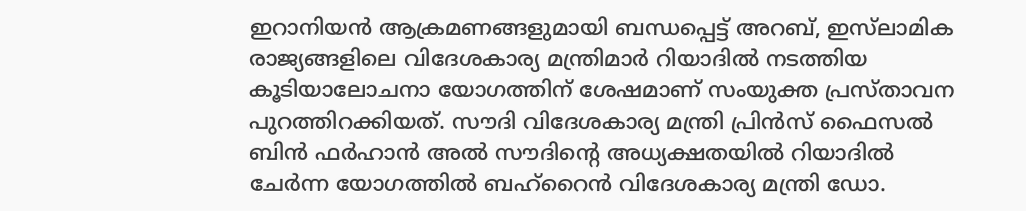ഇറാനിയൻ ആക്രമണങ്ങളുമായി ബന്ധപ്പെട്ട് അറബ്, ഇസ്‌ലാമിക രാജ്യങ്ങളിലെ വിദേശകാര്യ മന്ത്രിമാർ റിയാദിൽ നടത്തിയ കൂടിയാലോചനാ യോഗത്തിന് ശേഷമാണ് സംയുക്ത പ്രസ്താവന പുറത്തിറക്കിയത്. സൗദി വിദേശകാര്യ മന്ത്രി പ്രിൻസ് ഫൈസൽ ബിൻ ഫർഹാൻ അൽ സൗദിന്‍റെ അധ്യക്ഷതയിൽ റിയാദിൽ ചേർന്ന യോഗത്തിൽ ബഹ്‌റൈൻ വിദേശകാര്യ മന്ത്രി ഡോ.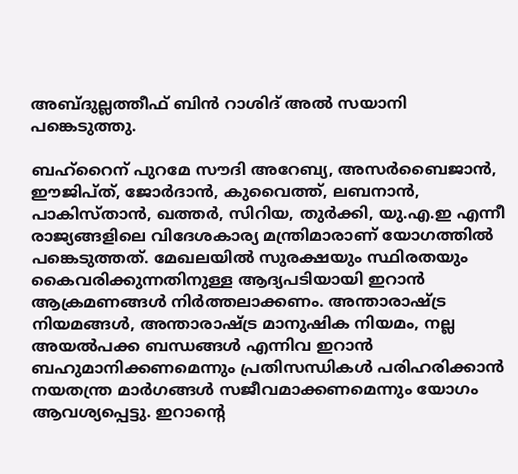അബ്ദുല്ലത്തീഫ് ബിൻ റാശിദ് അൽ സയാനി പങ്കെടുത്തു.

ബഹ്റൈന് പുറമേ സൗദി അറേബ്യ, അസർബൈജാൻ, ഈജിപ്ത്, ജോർദാൻ, കുവൈത്ത്, ലബനാൻ, പാകിസ്താൻ, ഖത്തർ, സിറിയ, തുർക്കി, യു.എ.ഇ എന്നീ രാജ്യങ്ങളിലെ വിദേശകാര്യ മന്ത്രിമാരാണ് യോഗത്തിൽ പങ്കെടുത്തത്. മേഖലയിൽ സുരക്ഷയും സ്ഥിരതയും കൈവരിക്കുന്നതിനുള്ള ആദ്യപടിയായി ഇറാൻ ആക്രമണങ്ങൾ നിർത്തലാക്കണം. അന്താരാഷ്ട്ര നിയമങ്ങൾ, അന്താരാഷ്ട്ര മാനുഷിക നിയമം, നല്ല അയൽപക്ക ബന്ധങ്ങൾ എന്നിവ ഇറാൻ ബഹുമാനിക്കണമെന്നും പ്രതിസന്ധികൾ പരിഹരിക്കാൻ നയതന്ത്ര മാർഗങ്ങൾ സജീവമാക്കണമെന്നും യോഗം ആവശ്യപ്പെട്ടു. ഇറാന്‍റെ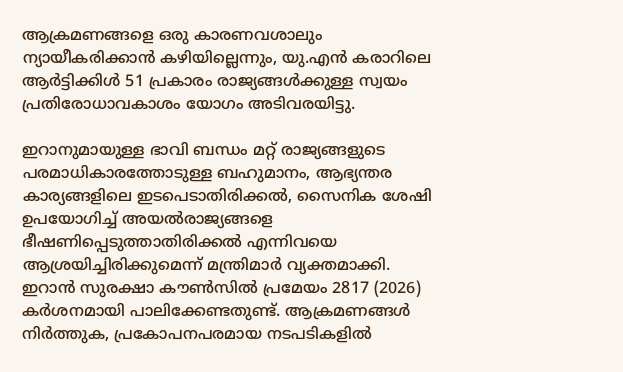ആക്രമണങ്ങളെ ഒരു കാരണവശാലും ന്യായീകരിക്കാൻ കഴിയില്ലെന്നും, യു.എൻ കരാറിലെ ആർട്ടിക്കിൾ 51 പ്രകാരം രാജ്യങ്ങൾക്കുള്ള സ്വയം പ്രതിരോധാവകാശം യോഗം അടിവരയിട്ടു.

ഇറാനുമായുള്ള ഭാവി ബന്ധം മറ്റ് രാജ്യങ്ങളുടെ പരമാധികാരത്തോടുള്ള ബഹുമാനം, ആഭ്യന്തര കാര്യങ്ങളിലെ ഇടപെടാതിരിക്കൽ, സൈനിക ശേഷി ഉപയോഗിച്ച് അയൽരാജ്യങ്ങളെ ഭീഷണിപ്പെടുത്താതിരിക്കൽ എന്നിവയെ ആശ്രയിച്ചിരിക്കുമെന്ന് മന്ത്രിമാർ വ്യക്തമാക്കി. ഇറാൻ സുരക്ഷാ കൗൺസിൽ പ്രമേയം 2817 (2026) കർശനമായി പാലിക്കേണ്ടതുണ്ട്. ആക്രമണങ്ങൾ നിർത്തുക, പ്രകോപനപരമായ നടപടികളിൽ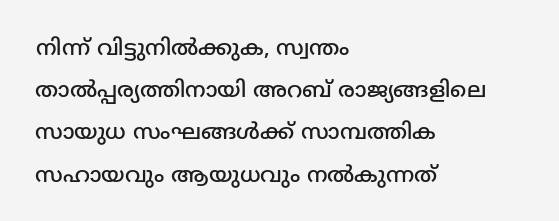നിന്ന് വിട്ടുനിൽക്കുക, സ്വന്തം താൽപ്പര്യത്തിനായി അറബ് രാജ്യങ്ങളിലെ സായുധ സംഘങ്ങൾക്ക് സാമ്പത്തിക സഹായവും ആയുധവും നൽകുന്നത്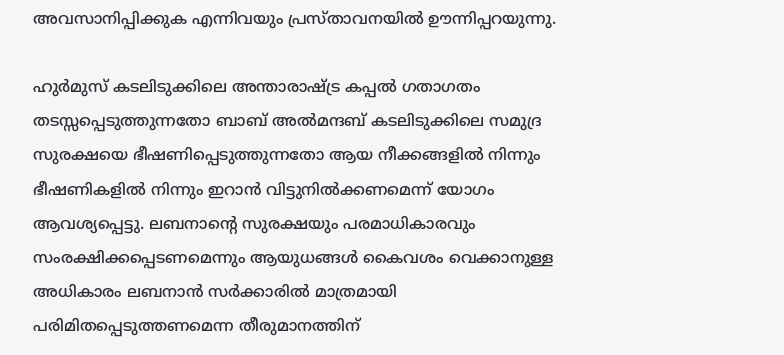അവസാനിപ്പിക്കുക എന്നിവയും പ്രസ്താവനയിൽ ഊന്നിപ്പറയുന്നു.

ഹുർമുസ് കടലിടുക്കിലെ അന്താരാഷ്ട്ര കപ്പൽ ഗതാഗതം തടസ്സപ്പെടുത്തുന്നതോ ബാബ് അൽമന്ദബ് കടലിടുക്കിലെ സമുദ്ര സുരക്ഷയെ ഭീഷണിപ്പെടുത്തുന്നതോ ആയ നീക്കങ്ങളിൽ നിന്നും ഭീഷണികളിൽ നിന്നും ഇറാൻ വിട്ടുനിൽക്കണമെന്ന് യോഗം ആവശ്യപ്പെട്ടു. ലബനാന്‍റെ സുരക്ഷയും പരമാധികാരവും സംരക്ഷിക്കപ്പെടണമെന്നും ആയുധങ്ങൾ കൈവശം വെക്കാനുള്ള അധികാരം ലബനാൻ സർക്കാരിൽ മാത്രമായി പരിമിതപ്പെടുത്തണമെന്ന തീരുമാനത്തിന്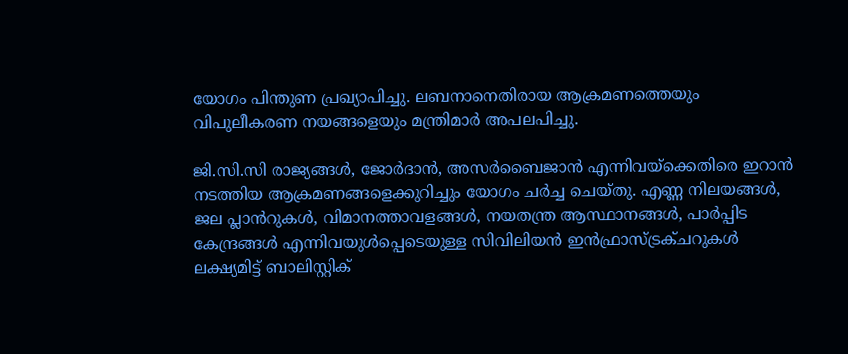യോഗം പിന്തുണ പ്രഖ്യാപിച്ചു. ലബനാനെതിരായ ആക്രമണത്തെയും വിപുലീകരണ നയങ്ങളെയും മന്ത്രിമാർ അപലപിച്ചു.

ജി.സി.സി രാജ്യങ്ങൾ, ജോർദാൻ, അസർബൈജാൻ എന്നിവയ്ക്കെതിരെ ഇറാൻ നടത്തിയ ആക്രമണങ്ങളെക്കുറിച്ചും യോഗം ചർച്ച ചെയ്തു. എണ്ണ നിലയങ്ങൾ, ജല പ്ലാൻറുകൾ, വിമാനത്താവളങ്ങൾ, നയതന്ത്ര ആസ്ഥാനങ്ങൾ, പാർപ്പിട കേന്ദ്രങ്ങൾ എന്നിവയുൾപ്പെടെയുള്ള സിവിലിയൻ ഇൻഫ്രാസ്ട്രക്ചറുകൾ ലക്ഷ്യമിട്ട് ബാലിസ്റ്റിക്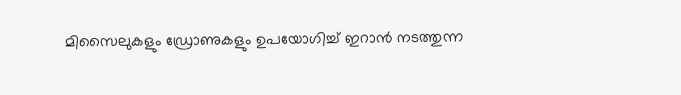മിസൈലുകളും ഡ്രോണുകളും ഉപയോഗിച്ച് ഇറാൻ നടത്തുന്ന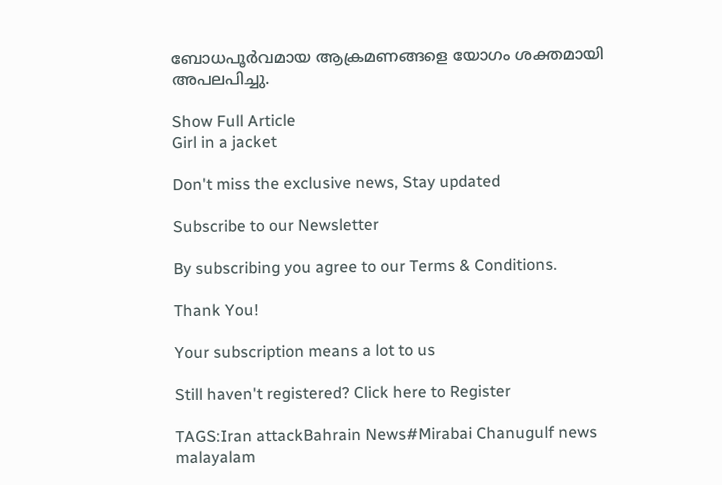ബോധപൂർവമായ ആക്രമണങ്ങളെ യോഗം ശക്തമായി അപലപിച്ചു.

Show Full Article
Girl in a jacket

Don't miss the exclusive news, Stay updated

Subscribe to our Newsletter

By subscribing you agree to our Terms & Conditions.

Thank You!

Your subscription means a lot to us

Still haven't registered? Click here to Register

TAGS:Iran attackBahrain News#Mirabai Chanugulf news malayalam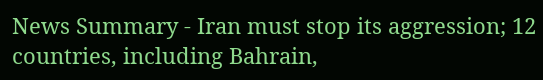News Summary - Iran must stop its aggression; 12 countries, including Bahrain,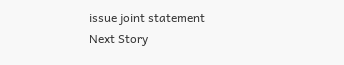issue joint statement
Next Story